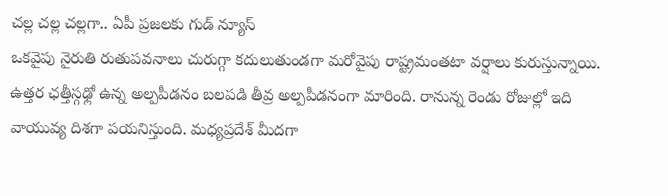చల్ల చల్ల చల్లగా.. ఏపీ ప్రజలకు గుడ్ న్యూస్
ఒకవైపు నైరుతి రుతుపవనాలు చురుగ్గా కదులుతుండగా మరోవైపు రాష్ట్రమంతటా వర్షాలు కురుస్తున్నాయి. ఉత్తర ఛత్తీస్గఢ్లో ఉన్న అల్పపీడనం బలపడి తీవ్ర అల్పపీడనంగా మారింది. రానున్న రెండు రోజుల్లో ఇది వాయువ్య దిశగా పయనిస్తుంది. మధ్యప్రదేశ్ మీదగా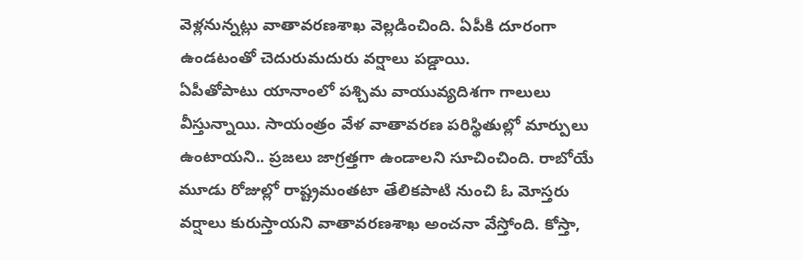వెళ్లనున్నట్లు వాతావరణశాఖ వెల్లడించింది. ఏపీకి దూరంగా ఉండటంతో చెదురుమదురు వర్షాలు పడ్డాయి.
ఏపీతోపాటు యానాంలో పశ్చిమ వాయువ్యదిశగా గాలులు వీస్తున్నాయి. సాయంత్రం వేళ వాతావరణ పరిస్థితుల్లో మార్పులు ఉంటాయని.. ప్రజలు జాగ్రత్తగా ఉండాలని సూచించింది. రాబోయే మూడు రోజుల్లో రాష్ట్రమంతటా తేలికపాటి నుంచి ఓ మోస్తరు వర్షాలు కురుస్తాయని వాతావరణశాఖ అంచనా వేస్తోంది. కోస్తా,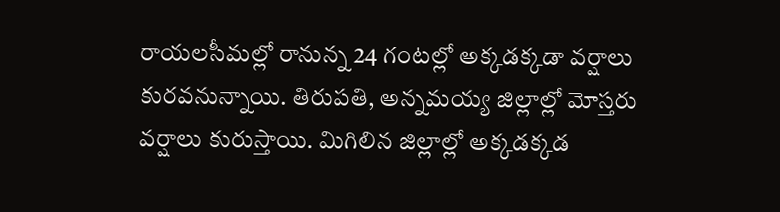రాయలసీమల్లో రానున్న 24 గంటల్లో అక్కడక్కడా వర్షాలు కురవనున్నాయి. తిరుపతి, అన్నమయ్య జిల్లాల్లో మోస్తరు వర్షాలు కురుస్తాయి. మిగిలిన జిల్లాల్లో అక్కడక్కడ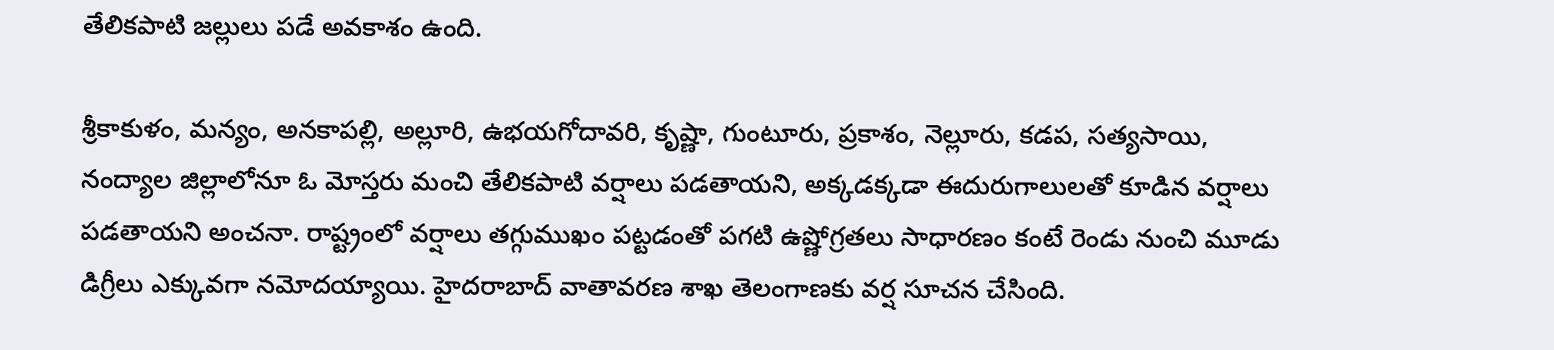తేలికపాటి జల్లులు పడే అవకాశం ఉంది.

శ్రీకాకుళం, మన్యం, అనకాపల్లి, అల్లూరి, ఉభయగోదావరి, కృష్ణా, గుంటూరు, ప్రకాశం, నెల్లూరు, కడప, సత్యసాయి, నంద్యాల జిల్లాలోనూ ఓ మోస్తరు మంచి తేలికపాటి వర్షాలు పడతాయని, అక్కడక్కడా ఈదురుగాలులతో కూడిన వర్షాలు పడతాయని అంచనా. రాష్ట్రంలో వర్షాలు తగ్గుముఖం పట్టడంతో పగటి ఉష్ణోగ్రతలు సాధారణం కంటే రెండు నుంచి మూడు డిగ్రీలు ఎక్కువగా నమోదయ్యాయి. హైదరాబాద్ వాతావరణ శాఖ తెలంగాణకు వర్ష సూచన చేసింది.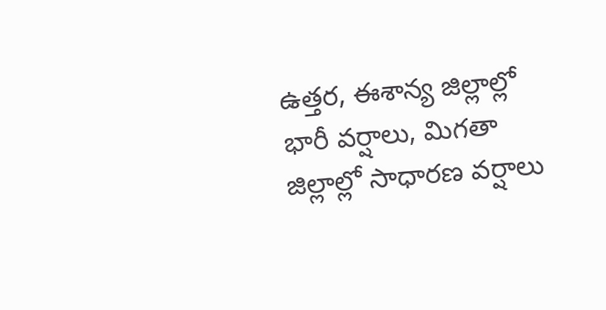ఉత్తర, ఈశాన్య జిల్లాల్లో భారీ వర్షాలు, మిగతా జిల్లాల్లో సాధారణ వర్షాలు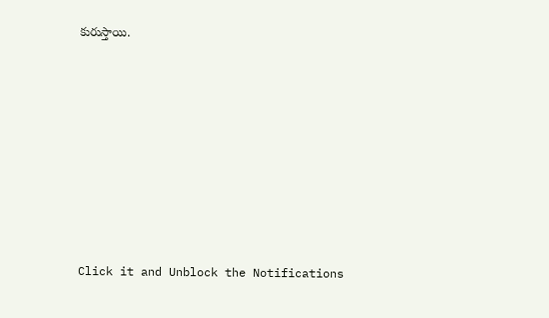కురుస్తాయి.












Click it and Unblock the Notifications